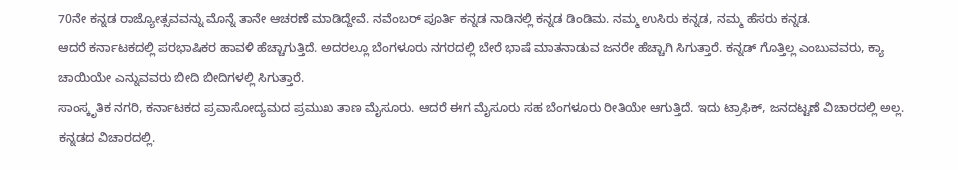70ನೇ ಕನ್ನಡ ರಾಜ್ಯೋತ್ಸವವನ್ನು ಮೊನ್ನೆ ತಾನೇ ಆಚರಣೆ ಮಾಡಿದ್ದೇವೆ. ನವೆಂಬರ್ ಪೂರ್ತಿ ಕನ್ನಡ ನಾಡಿನಲ್ಲಿ ಕನ್ನಡ ಡಿಂಡಿಮ. ನಮ್ಮ ಉಸಿರು ಕನ್ನಡ, ನಮ್ಮ ಹೆಸರು ಕನ್ನಡ.
ಆದರೆ ಕರ್ನಾಟಕದಲ್ಲಿ ಪರಭಾಷಿಕರ ಹಾವಳಿ ಹೆಚ್ಚಾಗುತ್ತಿದೆ. ಅದರಲ್ಲೂ ಬೆಂಗಳೂರು ನಗರದಲ್ಲಿ ಬೇರೆ ಭಾಷೆ ಮಾತನಾಡುವ ಜನರೇ ಹೆಚ್ಚಾಗಿ ಸಿಗುತ್ತಾರೆ. ಕನ್ನಡ್ ಗೊತ್ತಿಲ್ಲ ಎಂಬುವವರು, ಕ್ಯಾ ಚಾಯಿಯೇ ಎನ್ನುವವರು ಬೀದಿ ಬೀದಿಗಳಲ್ಲಿ ಸಿಗುತ್ತಾರೆ.
ಸಾಂಸ್ಕೃತಿಕ ನಗರಿ, ಕರ್ನಾಟಕದ ಪ್ರವಾಸೋದ್ಯಮದ ಪ್ರಮುಖ ತಾಣ ಮೈಸೂರು. ಆದರೆ ಈಗ ಮೈಸೂರು ಸಹ ಬೆಂಗಳೂರು ರೀತಿಯೇ ಆಗುತ್ತಿದೆ. ಇದು ಟ್ರಾಫಿಕ್, ಜನದಟ್ಟಣೆ ವಿಚಾರದಲ್ಲಿ ಅಲ್ಲ. ಕನ್ನಡದ ವಿಚಾರದಲ್ಲಿ.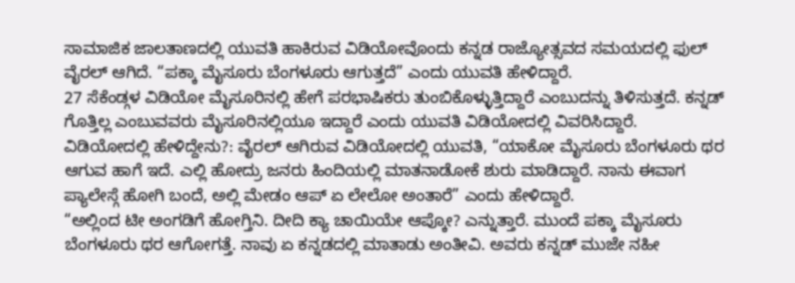ಸಾಮಾಜಿಕ ಜಾಲತಾಣದಲ್ಲಿ ಯುವತಿ ಹಾಕಿರುವ ವಿಡಿಯೋವೊಂದು ಕನ್ನಡ ರಾಜ್ಯೋತ್ಸವದ ಸಮಯದಲ್ಲಿ ಫುಲ್ ವೈರಲ್ ಆಗಿದೆ. “ಪಕ್ಕಾ ಮೈಸೂರು ಬೆಂಗಳೂರು ಆಗುತ್ತದೆ” ಎಂದು ಯುವತಿ ಹೇಳಿದ್ದಾರೆ.
27 ಸೆಕೆಂಡ್ಗಳ ವಿಡಿಯೋ ಮೈಸೂರಿನಲ್ಲಿ ಹೇಗೆ ಪರಭಾಷಿಕರು ತುಂಬಿಕೊಳ್ಳುತ್ತಿದ್ದಾರೆ ಎಂಬುದನ್ನು ತಿಳಿಸುತ್ತದೆ. ಕನ್ನಡ್ ಗೊತ್ತಿಲ್ಲ ಎಂಬುವವರು ಮೈಸೂರಿನಲ್ಲಿಯೂ ಇದ್ದಾರೆ ಎಂದು ಯುವತಿ ವಿಡಿಯೋದಲ್ಲಿ ವಿವರಿಸಿದ್ದಾರೆ.
ವಿಡಿಯೋದಲ್ಲಿ ಹೇಳಿದ್ದೇನು?: ವೈರಲ್ ಆಗಿರುವ ವಿಡಿಯೋದಲ್ಲಿ ಯುವತಿ, “ಯಾಕೋ ಮೈಸೂರು ಬೆಂಗಳೂರು ಥರ ಆಗುವ ಹಾಗೆ ಇದೆ. ಎಲ್ಲಿ ಹೋದ್ರು ಜನರು ಹಿಂದಿಯಲ್ಲಿ ಮಾತನಾಡೋಕೆ ಶುರು ಮಾಡಿದ್ದಾರೆ. ನಾನು ಈವಾಗ ಪ್ಯಾಲೇಸ್ಗೆ ಹೋಗಿ ಬಂದೆ, ಅಲ್ಲಿ ಮೇಡಂ ಆಪ್ ಏ ಲೇಲೋ ಅಂತಾರೆ” ಎಂದು ಹೇಳಿದ್ದಾರೆ.
“ಅಲ್ಲಿಂದ ಟೀ ಅಂಗಡಿಗೆ ಹೋಗ್ತಿನಿ. ದೀದಿ ಕ್ಯಾ ಚಾಯಿಯೇ ಆಪ್ಕೋ? ಎನ್ನುತ್ತಾರೆ. ಮುಂದೆ ಪಕ್ಕಾ ಮೈಸೂರು ಬೆಂಗಳೂರು ಥರ ಆಗೋಗತ್ತೆ. ನಾವು ಏ ಕನ್ನಡದಲ್ಲಿ ಮಾತಾಡು ಅಂತೀವಿ. ಅವರು ಕನ್ನಡ್ ಮುಜೇ ನಹೀ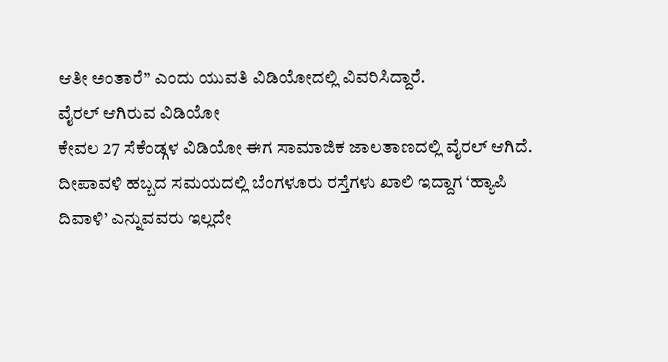ಆತೀ ಅಂತಾರೆ” ಎಂದು ಯುವತಿ ವಿಡಿಯೋದಲ್ಲಿ ವಿವರಿಸಿದ್ದಾರೆ.
ವೈರಲ್ ಆಗಿರುವ ವಿಡಿಯೋ
ಕೇವಲ 27 ಸೆಕೆಂಡ್ಗಳ ವಿಡಿಯೋ ಈಗ ಸಾಮಾಜಿಕ ಜಾಲತಾಣದಲ್ಲಿ ವೈರಲ್ ಆಗಿದೆ. ದೀಪಾವಳಿ ಹಬ್ಬದ ಸಮಯದಲ್ಲಿ ಬೆಂಗಳೂರು ರಸ್ತೆಗಳು ಖಾಲಿ ಇದ್ದಾಗ ‘ಹ್ಯಾಪಿ ದಿವಾಳಿ’ ಎನ್ನುವವರು ಇಲ್ಲದೇ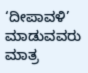‘ದೀಪಾವಳಿ’ ಮಾಡುವವರು ಮಾತ್ರ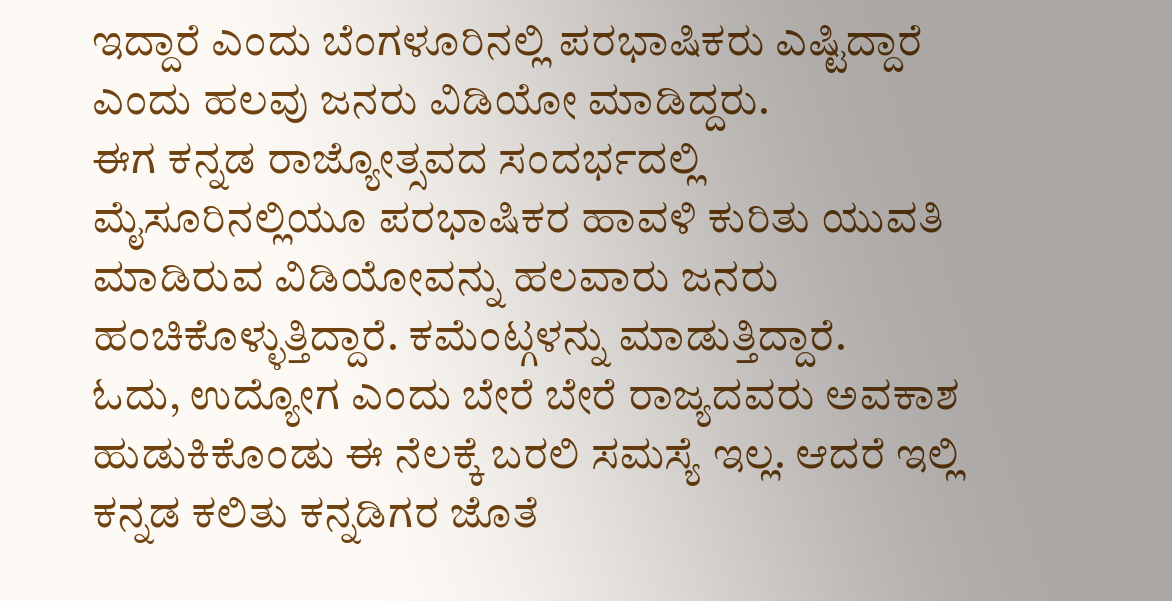ಇದ್ದಾರೆ ಎಂದು ಬೆಂಗಳೂರಿನಲ್ಲಿ ಪರಭಾಷಿಕರು ಎಷ್ಟಿದ್ದಾರೆ ಎಂದು ಹಲವು ಜನರು ವಿಡಿಯೋ ಮಾಡಿದ್ದರು.
ಈಗ ಕನ್ನಡ ರಾಜ್ಯೋತ್ಸವದ ಸಂದರ್ಭದಲ್ಲಿ ಮೈಸೂರಿನಲ್ಲಿಯೂ ಪರಭಾಷಿಕರ ಹಾವಳಿ ಕುರಿತು ಯುವತಿ ಮಾಡಿರುವ ವಿಡಿಯೋವನ್ನು ಹಲವಾರು ಜನರು ಹಂಚಿಕೊಳ್ಳುತ್ತಿದ್ದಾರೆ. ಕಮೆಂಟ್ಗಳನ್ನು ಮಾಡುತ್ತಿದ್ದಾರೆ.
ಓದು, ಉದ್ಯೋಗ ಎಂದು ಬೇರೆ ಬೇರೆ ರಾಜ್ಯದವರು ಅವಕಾಶ ಹುಡುಕಿಕೊಂಡು ಈ ನೆಲಕ್ಕೆ ಬರಲಿ ಸಮಸ್ಯೆ ಇಲ್ಲ. ಆದರೆ ಇಲ್ಲಿ ಕನ್ನಡ ಕಲಿತು ಕನ್ನಡಿಗರ ಜೊತೆ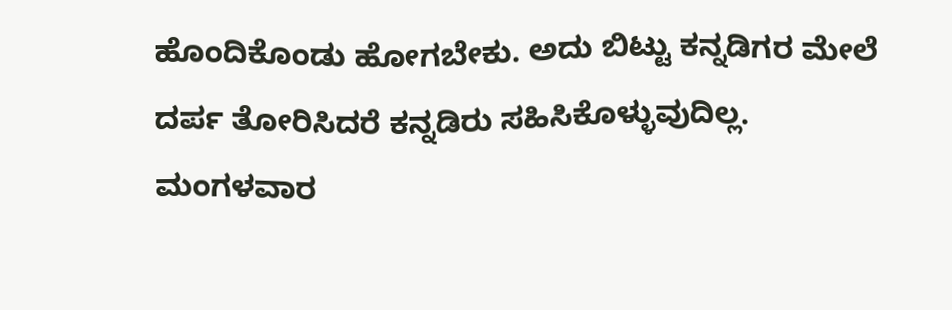ಹೊಂದಿಕೊಂಡು ಹೋಗಬೇಕು. ಅದು ಬಿಟ್ಟು ಕನ್ನಡಿಗರ ಮೇಲೆ ದರ್ಪ ತೋರಿಸಿದರೆ ಕನ್ನಡಿರು ಸಹಿಸಿಕೊಳ್ಳುವುದಿಲ್ಲ.
ಮಂಗಳವಾರ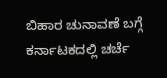ಬಿಹಾರ ಚುನಾವಣೆ ಬಗ್ಗೆ ಕರ್ನಾಟಕದಲ್ಲಿ ಚರ್ಚೆ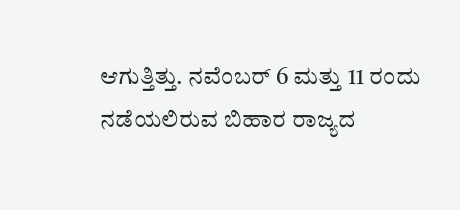ಆಗುತ್ತಿತ್ತು. ನವೆಂಬರ್ 6 ಮತ್ತು 11 ರಂದು ನಡೆಯಲಿರುವ ಬಿಹಾರ ರಾಜ್ಯದ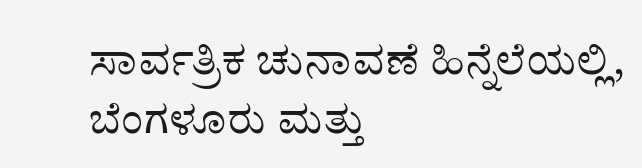ಸಾರ್ವತ್ರಿಕ ಚುನಾವಣೆ ಹಿನ್ನೆಲೆಯಲ್ಲಿ, ಬೆಂಗಳೂರು ಮತ್ತು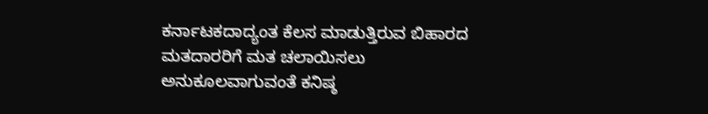ಕರ್ನಾಟಕದಾದ್ಯಂತ ಕೆಲಸ ಮಾಡುತ್ತಿರುವ ಬಿಹಾರದ ಮತದಾರರಿಗೆ ಮತ ಚಲಾಯಿಸಲು ಅನುಕೂಲವಾಗುವಂತೆ ಕನಿಷ್ಠ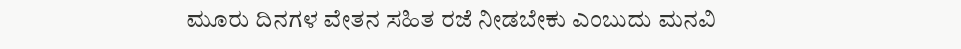ಮೂರು ದಿನಗಳ ವೇತನ ಸಹಿತ ರಜೆ ನೀಡಬೇಕು ಎಂಬುದು ಮನವಿ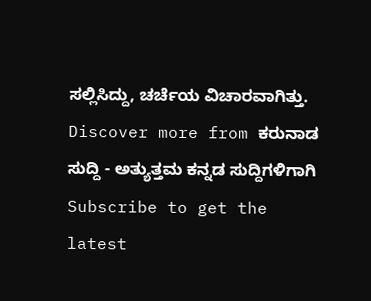ಸಲ್ಲಿಸಿದ್ದು, ಚರ್ಚೆಯ ವಿಚಾರವಾಗಿತ್ತು.
Discover more from ಕರುನಾಡ ಸುದ್ದಿ - ಅತ್ಯುತ್ತಮ ಕನ್ನಡ ಸುದ್ದಿಗಳಿಗಾಗಿ
Subscribe to get the latest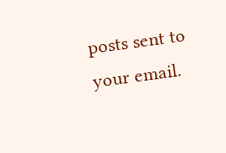posts sent to your email.